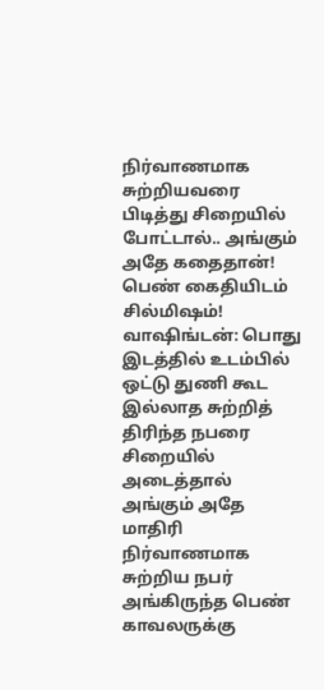நிர்வாணமாக சுற்றியவரை பிடித்து சிறையில் போட்டால்.. அங்கும் அதே கதைதான்! பெண் கைதியிடம் சில்மிஷம்!
வாஷிங்டன்: பொது இடத்தில் உடம்பில் ஒட்டு துணி கூட இல்லாத சுற்றித் திரிந்த நபரை சிறையில் அடைத்தால் அங்கும் அதே மாதிரி நிர்வாணமாக சுற்றிய நபர் அங்கிருந்த பெண் காவலருக்கு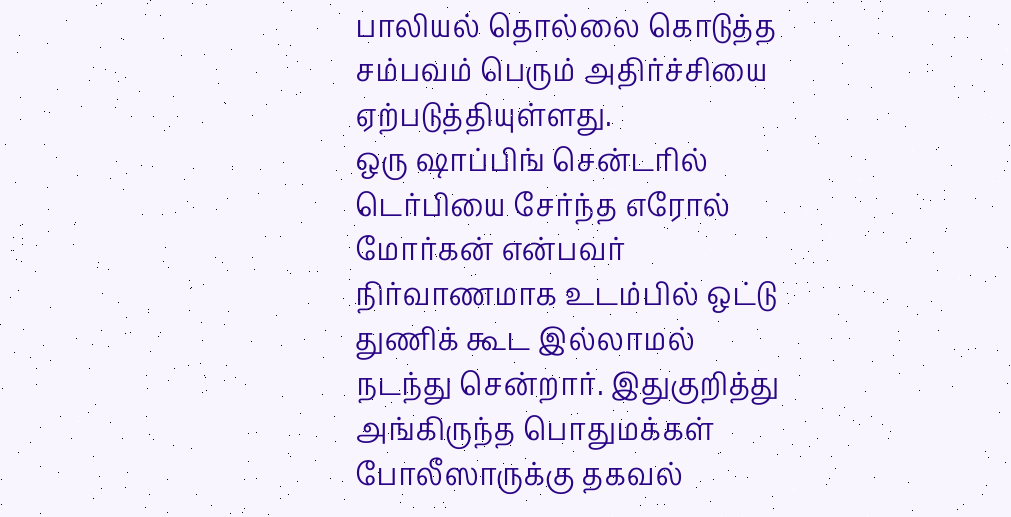பாலியல் தொல்லை கொடுத்த சம்பவம் பெரும் அதிர்ச்சியை ஏற்படுத்தியுள்ளது.
ஒரு ஷாப்பிங் சென்டரில் டெர்பியை சேர்ந்த எரோல் மோர்கன் என்பவர் நிர்வாணமாக உடம்பில் ஒட்டு துணிக் கூட இல்லாமல் நடந்து சென்றார். இதுகுறித்து அங்கிருந்த பொதுமக்கள் போலீஸாருக்கு தகவல்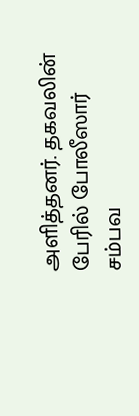அளித்தனர். தகவலின் பேரில் போலீஸார் சம்பவ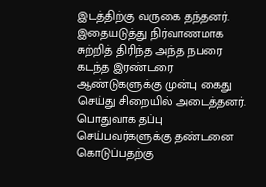இடத்திற்கு வருகை தந்தனர்.
இதையடுத்து நிர்வாணமாக சுற்றித் திரிந்த அந்த நபரை கடந்த இரண்டரை ஆண்டுகளுக்கு முன்பு கைது செய்து சிறையில் அடைத்தனர். பொதுவாக தப்பு செய்பவர்களுக்கு தண்டனை கொடுப்பதற்கு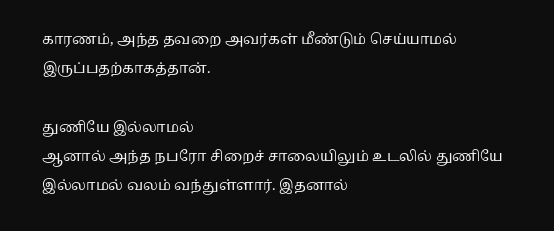காரணம், அந்த தவறை அவர்கள் மீண்டும் செய்யாமல் இருப்பதற்காகத்தான்.

துணியே இல்லாமல்
ஆனால் அந்த நபரோ சிறைச் சாலையிலும் உடலில் துணியே இல்லாமல் வலம் வந்துள்ளார். இதனால்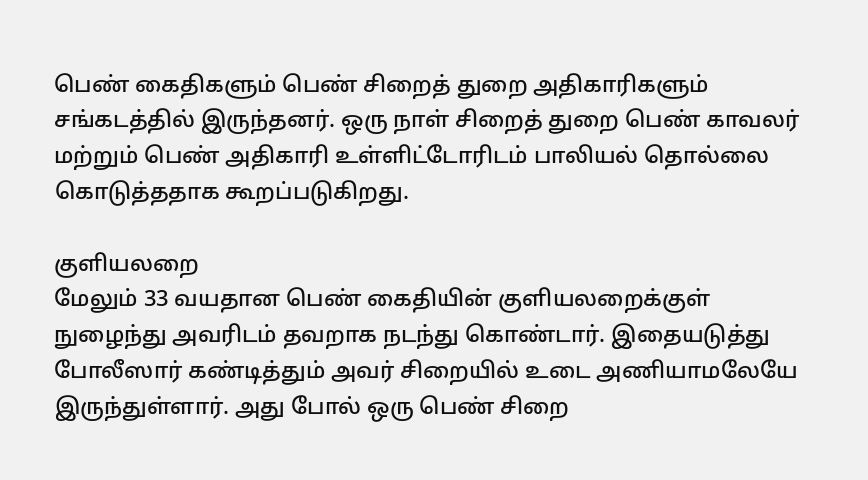பெண் கைதிகளும் பெண் சிறைத் துறை அதிகாரிகளும் சங்கடத்தில் இருந்தனர். ஒரு நாள் சிறைத் துறை பெண் காவலர் மற்றும் பெண் அதிகாரி உள்ளிட்டோரிடம் பாலியல் தொல்லை கொடுத்ததாக கூறப்படுகிறது.

குளியலறை
மேலும் 33 வயதான பெண் கைதியின் குளியலறைக்குள் நுழைந்து அவரிடம் தவறாக நடந்து கொண்டார். இதையடுத்து போலீஸார் கண்டித்தும் அவர் சிறையில் உடை அணியாமலேயே இருந்துள்ளார். அது போல் ஒரு பெண் சிறை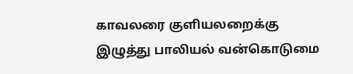காவலரை குளியலறைக்கு இழுத்து பாலியல் வன்கொடுமை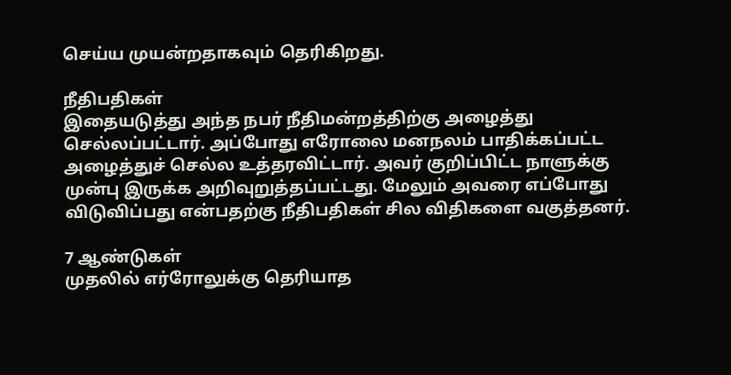செய்ய முயன்றதாகவும் தெரிகிறது.

நீதிபதிகள்
இதையடுத்து அந்த நபர் நீதிமன்றத்திற்கு அழைத்து செல்லப்பட்டார். அப்போது எரோலை மனநலம் பாதிக்கப்பட்ட அழைத்துச் செல்ல உத்தரவிட்டார். அவர் குறிப்பிட்ட நாளுக்கு முன்பு இருக்க அறிவுறுத்தப்பட்டது. மேலும் அவரை எப்போது விடுவிப்பது என்பதற்கு நீதிபதிகள் சில விதிகளை வகுத்தனர்.

7 ஆண்டுகள்
முதலில் எர்ரோலுக்கு தெரியாத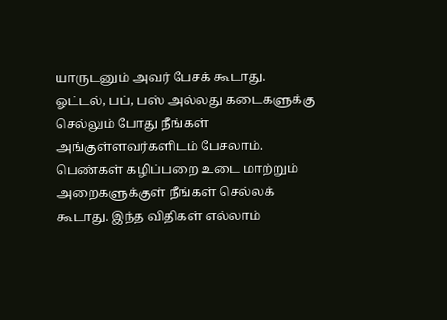யாருடனும் அவர் பேசக் கூடாது. ஓட்டல், பப், பஸ் அல்லது கடைகளுக்கு செல்லும் போது நீங்கள் அங்குள்ளவர்களிடம் பேசலாம். பெண்கள் கழிப்பறை உடை மாற்றும் அறைகளுக்குள் நீங்கள் செல்லக் கூடாது. இந்த விதிகள் எல்லாம்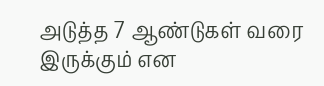அடுத்த 7 ஆண்டுகள் வரை இருக்கும் என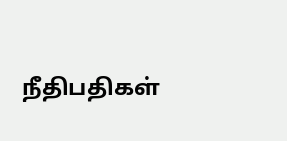நீதிபதிகள்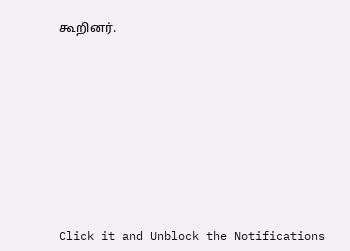கூறினர்.












Click it and Unblock the Notifications